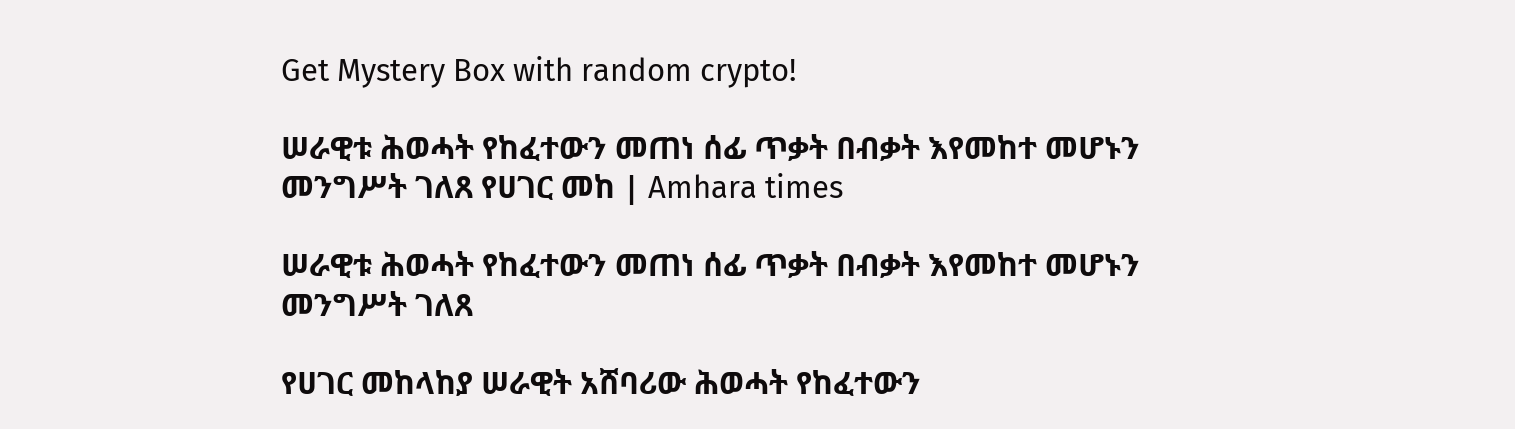Get Mystery Box with random crypto!

ሠራዊቱ ሕወሓት የከፈተውን መጠነ ሰፊ ጥቃት በብቃት እየመከተ መሆኑን መንግሥት ገለጸ የሀገር መከ | Amhara times

ሠራዊቱ ሕወሓት የከፈተውን መጠነ ሰፊ ጥቃት በብቃት እየመከተ መሆኑን መንግሥት ገለጸ

የሀገር መከላከያ ሠራዊት አሸባሪው ሕወሓት የከፈተውን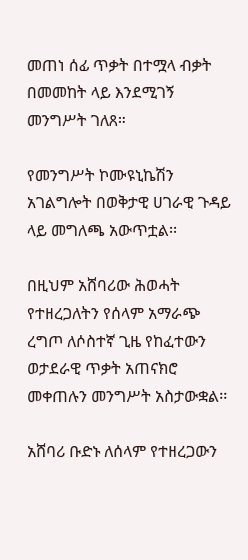መጠነ ሰፊ ጥቃት በተሟላ ብቃት በመመከት ላይ እንደሚገኝ መንግሥት ገለጸ።

የመንግሥት ኮሙዩኒኬሽን አገልግሎት በወቅታዊ ሀገራዊ ጉዳይ ላይ መግለጫ አውጥቷል፡፡

በዚህም አሸባሪው ሕወሓት የተዘረጋለትን የሰላም አማራጭ ረግጦ ለሶስተኛ ጊዜ የከፈተውን ወታደራዊ ጥቃት አጠናክሮ መቀጠሉን መንግሥት አስታውቋል፡፡

አሸባሪ ቡድኑ ለሰላም የተዘረጋውን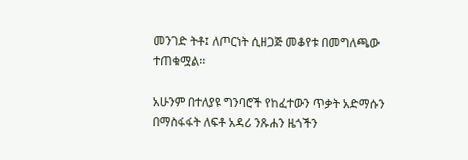መንገድ ትቶ፤ ለጦርነት ሲዘጋጅ መቆየቱ በመግለጫው ተጠቁሟል፡፡

አሁንም በተለያዩ ግንባሮች የከፈተውን ጥቃት አድማሱን በማስፋፋት ለፍቶ አዳሪ ንጹሐን ዜጎችን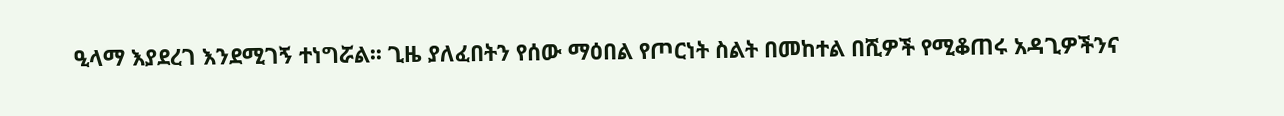ዒላማ እያደረገ እንደሚገኝ ተነግሯል፡፡ ጊዜ ያለፈበትን የሰው ማዕበል የጦርነት ስልት በመከተል በሺዎች የሚቆጠሩ አዳጊዎችንና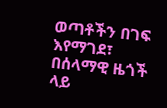ወጣቶችን በገፍ እየማገደ፣ በሰላማዊ ዜጎች ላይ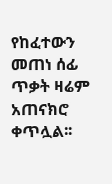የከፈተውን መጠነ ሰፊ ጥቃት ዛሬም አጠናክሮ ቀጥሏል፡፡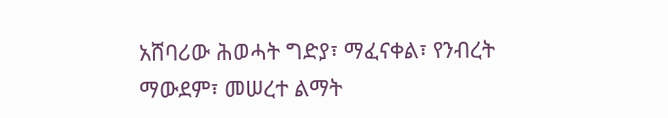አሸባሪው ሕወሓት ግድያ፣ ማፈናቀል፣ የንብረት ማውደም፣ መሠረተ ልማት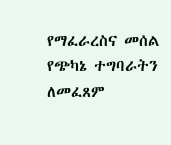የማፈራረስና መሰል የጭካኔ ተግባራትን ለመፈጸም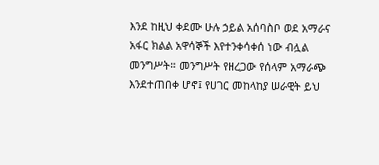እንደ ከዚህ ቀደሙ ሁሉ ኃይል አሰባስቦ ወደ አማራና አፋር ክልል አዋሳኞች እየተንቀሳቀሰ ነው ብሏል መንግሥት። መንግሥት የዘረጋው የሰላም አማራጭ እንደተጠበቀ ሆኖ፤ የሀገር መከላከያ ሠራዊት ይህ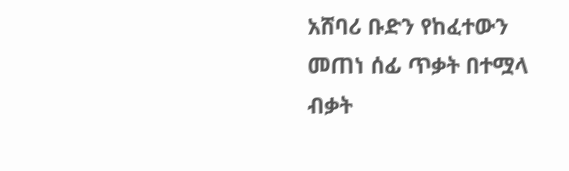አሸባሪ ቡድን የከፈተውን መጠነ ሰፊ ጥቃት በተሟላ ብቃት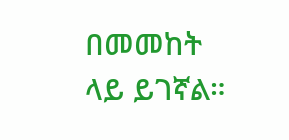በመመከት ላይ ይገኛል።